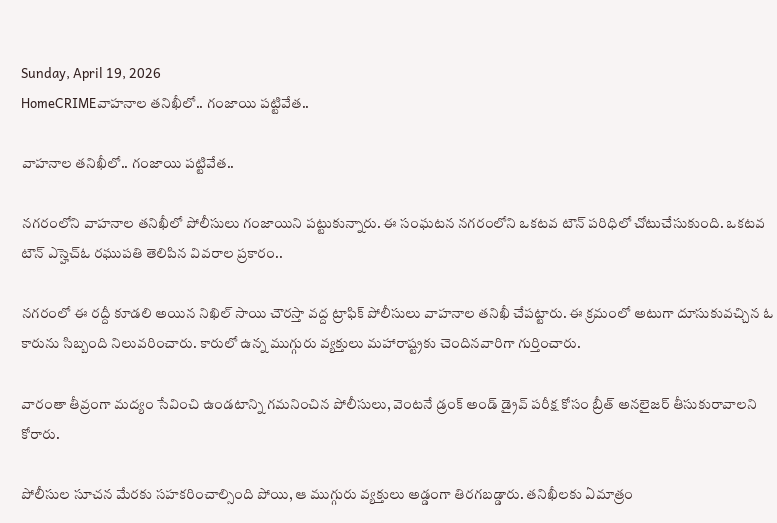Sunday, April 19, 2026
HomeCRIMEవాహనాల తనిఖీలో.. గంజాయి పట్టివేత..

వాహనాల తనిఖీలో.. గంజాయి పట్టివేత..

నగరంలోని వాహనాల తనిఖీలో పోలీసులు గంజాయిని పట్టుకున్నారు. ఈ సంఘటన నగరంలోని ఒకటవ టౌన్ పరిధిలో చోటుచేసుకుంది. ఒకటవ టౌన్ ఎస్హెచ్ఓ రఘుపతి తెలిపిన వివరాల ప్రకారం..

నగరంలో ఈ రద్దీ కూడలి అయిన నిఖిల్ సాయి చౌరస్తా వద్ద ట్రాఫిక్ పోలీసులు వాహనాల తనిఖీ చేపట్టారు. ఈ క్రమంలో అటుగా దూసుకువచ్చిన ఓ కారును సిబ్బంది నిలువరించారు. కారులో ఉన్న ముగ్గురు వ్యక్తులు మహారాష్ట్రకు చెందినవారిగా గుర్తించారు.

వారంతా తీవ్రంగా మద్యం సేవించి ఉండటాన్ని గమనించిన పోలీసులు, వెంటనే డ్రంక్‌ అండ్‌ డ్రైవ్‌ పరీక్ష కోసం బ్రీత్‌ అనలైజర్‌ తీసుకురావాలని కోరారు.

పోలీసుల సూచన మేరకు సహకరించాల్సింది పోయి, ఆ ముగ్గురు వ్యక్తులు అడ్డంగా తిరగబడ్డారు. తనిఖీలకు ఏమాత్రం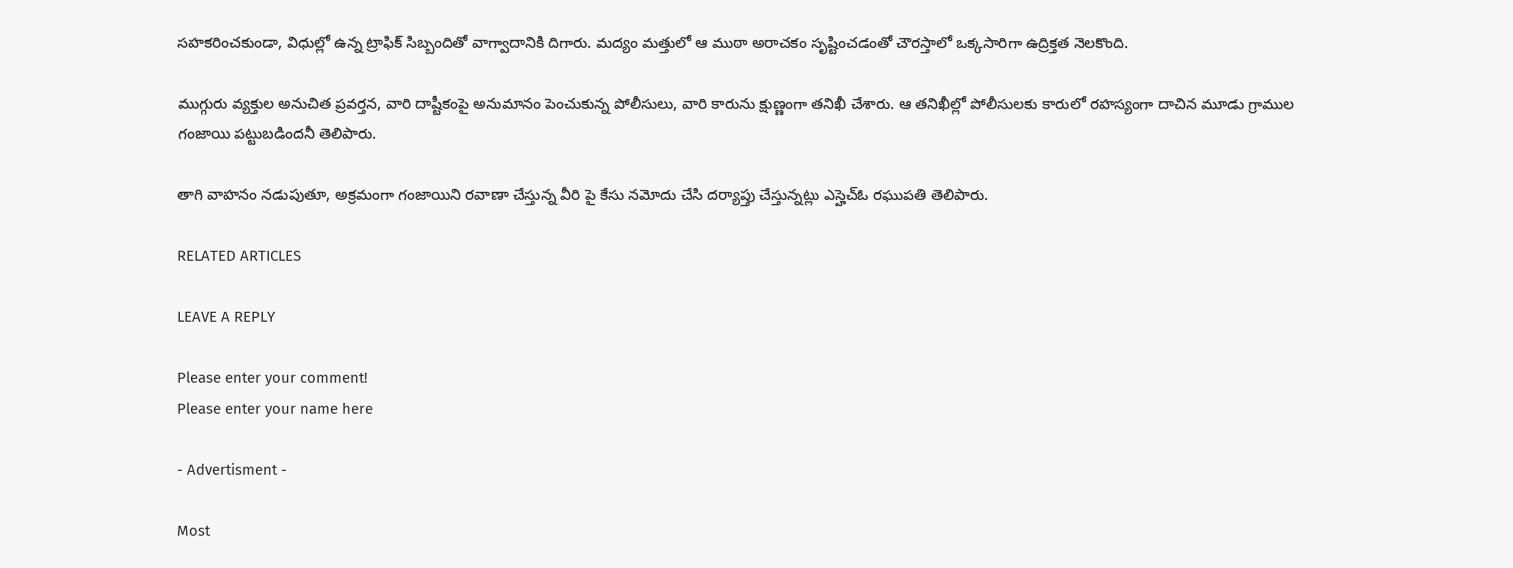సహకరించకుండా, విధుల్లో ఉన్న ట్రాఫిక్ సిబ్బందితో వాగ్వాదానికి దిగారు. మద్యం మత్తులో ఆ ముఠా అరాచకం సృష్టించడంతో చౌరస్తాలో ఒక్కసారిగా ఉద్రిక్తత నెలకొంది.

ముగ్గురు వ్యక్తుల అనుచిత ప్రవర్తన, వారి దాష్టీకంపై అనుమానం పెంచుకున్న పోలీసులు, వారి కారును క్షుణ్ణంగా తనిఖీ చేశారు. ఆ తనిఖీల్లో పోలీసులకు కారులో రహస్యంగా దాచిన మూడు గ్రాముల గంజాయి పట్టుబడిందనీ తెలిపారు.

తాగి వాహనం నడుపుతూ, అక్రమంగా గంజాయిని రవాణా చేస్తున్న వీరి పై కేసు నమోదు చేసి దర్యాప్తు చేస్తున్నట్లు ఎస్హెచ్ఓ రఘుపతి తెలిపారు.

RELATED ARTICLES

LEAVE A REPLY

Please enter your comment!
Please enter your name here

- Advertisment -

Most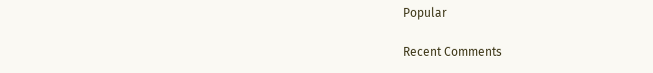Popular

Recent Comments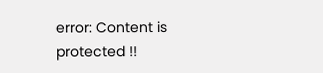error: Content is protected !!